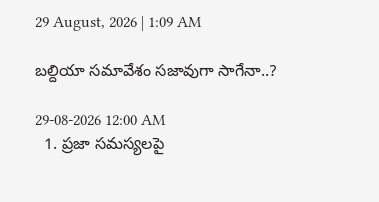29 August, 2026 | 1:09 AM

బల్దియా సమావేశం సజావుగా సాగేనా..?

29-08-2026 12:00 AM
  1. ప్రజా సమస్యలపై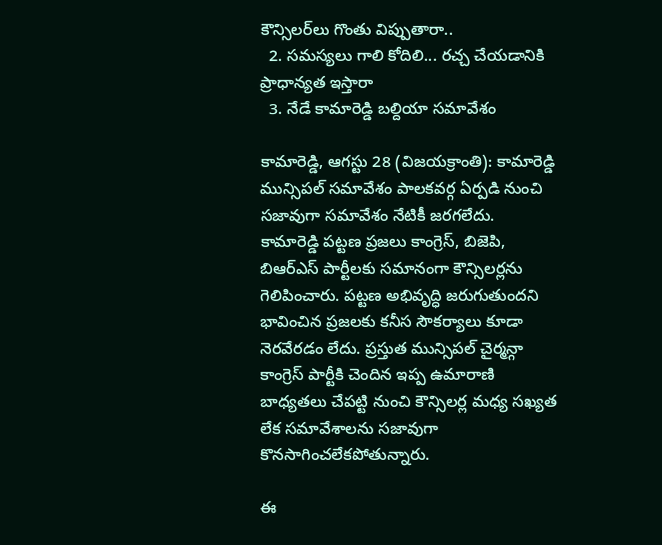కౌన్సిలర్‌లు గొంతు విప్పుతారా..
  2. సమస్యలు గాలి కోదిలి... రచ్చ చేయడానికి ప్రాధాన్యత ఇస్తారా
  3. నేడే కామారెడ్డి బల్దియా సమావేశం

కామారెడ్డి, ఆగస్టు 28 (విజయక్రాంతి): కామారెడ్డి మున్సిపల్ సమావేశం పాలకవర్గ ఏర్పడి నుంచి సజావుగా సమావేశం నేటికీ జరగలేదు. కామారెడ్డి పట్టణ ప్రజలు కాంగ్రెస్, బిజెపి,  బిఆర్‌ఎస్ పార్టీలకు సమానంగా కౌన్సిలర్లను గెలిపించారు. పట్టణ అభివృద్ధి జరుగుతుందని భావించిన ప్రజలకు కనీస సౌకర్యాలు కూడా నెరవేరడం లేదు. ప్రస్తుత మున్సిపల్ చైర్మన్గా కాంగ్రెస్ పార్టీకి చెందిన ఇప్ప ఉమారాణి బాధ్యతలు చేపట్టి నుంచి కౌన్సిలర్ల మధ్య సఖ్యత లేక సమావేశాలను సజావుగా కొనసాగించలేకపోతున్నారు.

ఈ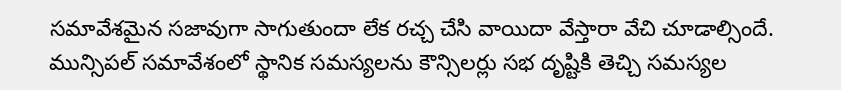సమావేశమైన సజావుగా సాగుతుందా లేక రచ్చ చేసి వాయిదా వేస్తారా వేచి చూడాల్సిందే. మున్సిపల్ సమావేశంలో స్థానిక సమస్యలను కౌన్సిలర్లు సభ దృష్టికి తెచ్చి సమస్యల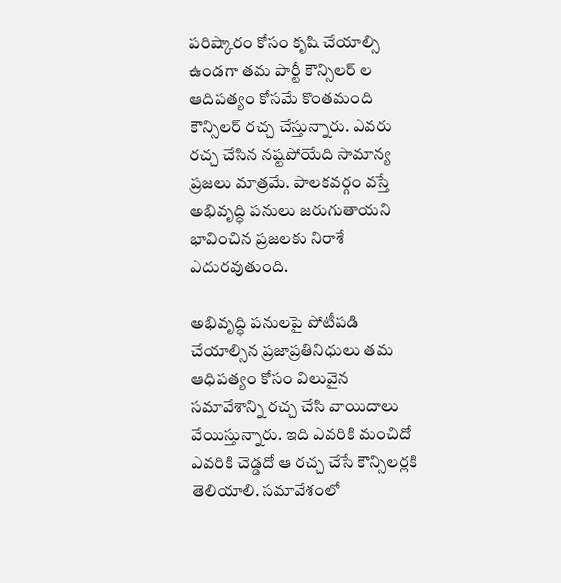పరిష్కారం కోసం కృషి చేయాల్సి ఉండగా తమ పార్టీ కౌన్సిలర్ ల ఆదిపత్యం కోసమే కొంతమంది కౌన్సిలర్ రచ్చ చేస్తున్నారు. ఎవరు రచ్చ చేసిన నష్టపోయేది సామాన్య ప్రజలు మాత్రమే. పాలకవర్గం వస్తే అభివృద్ధి పనులు జరుగుతాయని భావించిన ప్రజలకు నిరాశే ఎదురవుతుంది.

అభివృద్ధి పనులపై పోటీపడి చేయాల్సిన ప్రజాప్రతినిధులు తమ ఆధిపత్యం కోసం విలువైన సమావేశాన్ని రచ్చ చేసి వాయిదాలు వేయిస్తున్నారు. ఇది ఎవరికి మంచిదో ఎవరికి చెడ్డదో ఆ రచ్చ చేసే కౌన్సిలర్లకి తెలియాలి. సమావేశంలో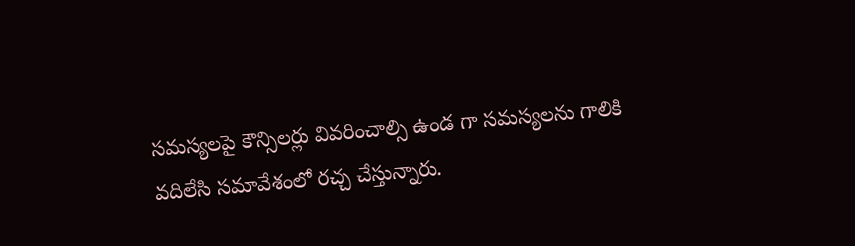సమస్యలపై కౌన్సిలర్లు వివరించాల్సి ఉండ గా సమస్యలను గాలికి వదిలేసి సమావేశంలో రచ్చ చేస్తున్నారు.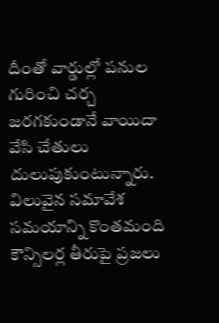దీంతో వార్డుల్లో పనుల గురించి చర్చ జరగకుండానే వాయిదా వేసి చేతులు దులుపుకుంటున్నారు. విలువైన సమావేశ సమయాన్ని కొంతమంది కౌన్సిలర్ల తీరుపై ప్రజలు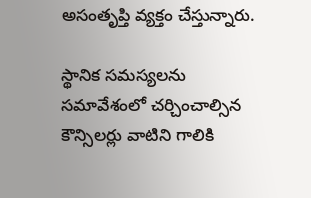అసంతృప్తి వ్యక్తం చేస్తున్నారు.

స్థానిక సమస్యలను సమావేశంలో చర్చించాల్సిన కౌన్సిలర్లు వాటిని గాలికి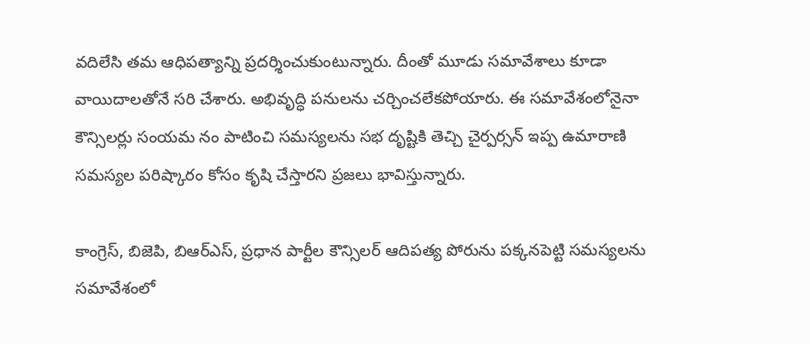వదిలేసి తమ ఆధిపత్యాన్ని ప్రదర్శించుకుంటున్నారు. దీంతో మూడు సమావేశాలు కూడా వాయిదాలతోనే సరి చేశారు. అభివృద్ధి పనులను చర్చించలేకపోయారు. ఈ సమావేశంలోనైనా కౌన్సిలర్లు సంయమ నం పాటించి సమస్యలను సభ దృష్టికి తెచ్చి చైర్పర్సన్ ఇప్ప ఉమారాణి సమస్యల పరిష్కారం కోసం కృషి చేస్తారని ప్రజలు భావిస్తున్నారు.

కాంగ్రెస్, బిజెపి, బిఆర్‌ఎస్, ప్రధాన పార్టీల కౌన్సిలర్ ఆదిపత్య పోరును పక్కనపెట్టి సమస్యలను సమావేశంలో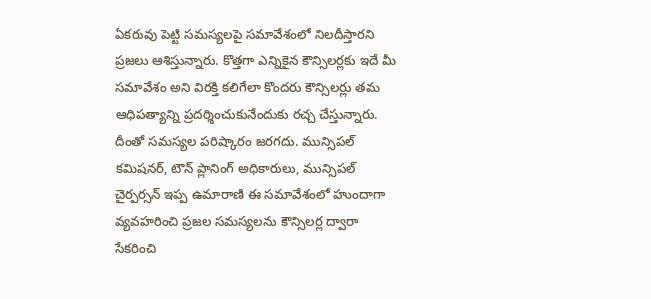ఏకరువు పెట్టి సమస్యలపై సమావేశంలో నిలదీస్తారని ప్రజలు ఆశిస్తున్నారు. కొత్తగా ఎన్నికైన కౌన్సిలర్లకు ఇదే మీ సమావేశం అని విరక్తి కలిగేలా కొందరు కౌన్సిలర్లు తమ ఆధిపత్యాన్ని ప్రదర్శించుకునేందుకు రచ్చ చేస్తున్నారు. దీంతో సమస్యల పరిష్కారం జరగదు. మున్సిపల్ కమిషనర్, టౌన్ ప్లానింగ్ అధికారులు, మున్సిపల్ చైర్పర్సన్ ఇప్ప ఉమారాణి ఈ సమావేశంలో హుందాగా వ్యవహరించి ప్రజల సమస్యలను కౌన్సిలర్ల ద్వారా సేకరించి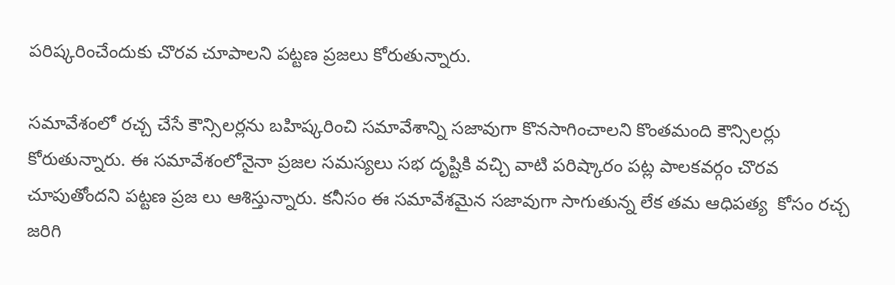పరిష్కరించేందుకు చొరవ చూపాలని పట్టణ ప్రజలు కోరుతున్నారు.

సమావేశంలో రచ్చ చేసే కౌన్సిలర్లను బహిష్కరించి సమావేశాన్ని సజావుగా కొనసాగించాలని కొంతమంది కౌన్సిలర్లు కోరుతున్నారు. ఈ సమావేశంలోనైనా ప్రజల సమస్యలు సభ దృష్టికి వచ్చి వాటి పరిష్కారం పట్ల పాలకవర్గం చొరవ చూపుతోందని పట్టణ ప్రజ లు ఆశిస్తున్నారు. కనీసం ఈ సమావేశమైన సజావుగా సాగుతున్న లేక తమ ఆధిపత్య  కోసం రచ్చ జరిగి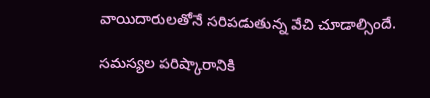వాయిదారులతోనే సరిపడుతున్న వేచి చూడాల్సిందే.

సమస్యల పరిష్కారానికి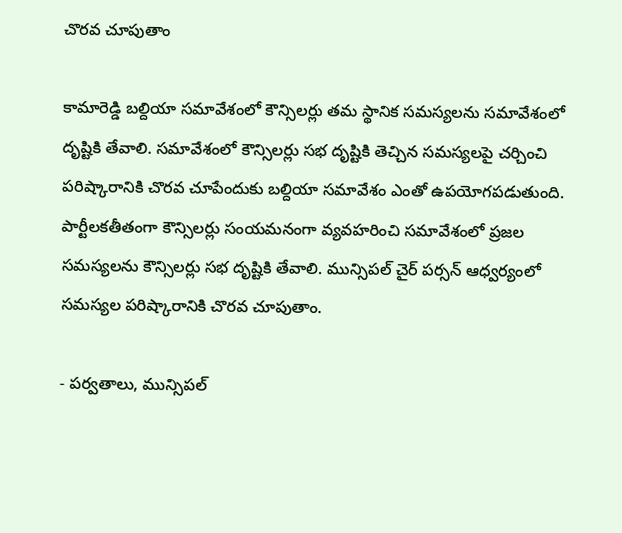చొరవ చూపుతాం

కామారెడ్డి బల్దియా సమావేశంలో కౌన్సిలర్లు తమ స్థానిక సమస్యలను సమావేశంలో దృష్టికి తేవాలి. సమావేశంలో కౌన్సిలర్లు సభ దృష్టికి తెచ్చిన సమస్యలపై చర్చించి పరిష్కారానికి చొరవ చూపేందుకు బల్దియా సమావేశం ఎంతో ఉపయోగపడుతుంది. పార్టీలకతీతంగా కౌన్సిలర్లు సంయమనంగా వ్యవహరించి సమావేశంలో ప్రజల సమస్యలను కౌన్సిలర్లు సభ దృష్టికి తేవాలి. మున్సిపల్ చైర్ పర్సన్ ఆధ్వర్యంలో సమస్యల పరిష్కారానికి చొరవ చూపుతాం.

- పర్వతాలు, మున్సిపల్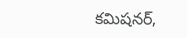కమిషనర్,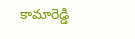కామారెడ్డి